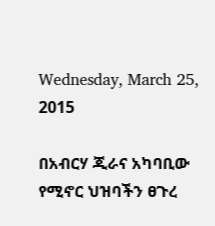Wednesday, March 25, 2015

በአብርሃ ጂራና አካባቢው የሚኖር ህዝባችን ፀጉረ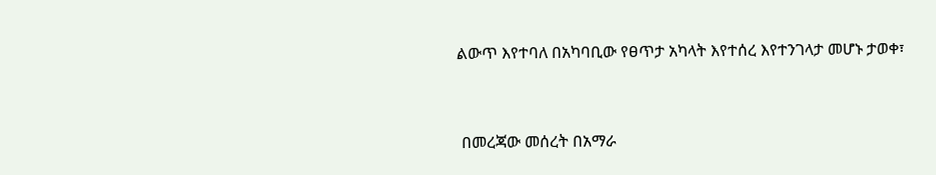ልውጥ እየተባለ በአካባቢው የፀጥታ አካላት እየተሰረ እየተንገላታ መሆኑ ታወቀ፣



 በመረጃው መሰረት በአማራ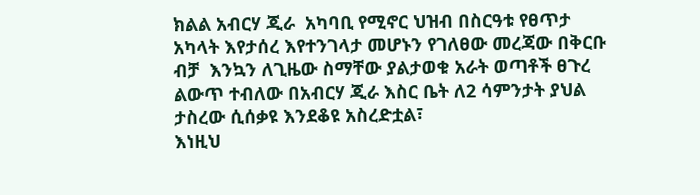ክልል አብርሃ ጂራ  አካባቢ የሚኖር ህዝብ በስርዓቱ የፀጥታ አካላት እየታሰረ እየተንገላታ መሆኑን የገለፀው መረጃው በቅርቡ ብቻ  እንኳን ለጊዜው ስማቸው ያልታወቁ አራት ወጣቶች ፀጉረ ልውጥ ተብለው በአብርሃ ጂራ እስር ቤት ለ2 ሳምንታት ያህል ታስረው ሲሰቃዩ እንደቆዩ አስረድቷል፣
እነዚህ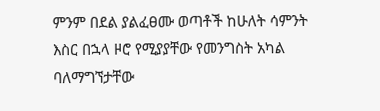ምንም በደል ያልፈፀሙ ወጣቶች ከሁለት ሳምንት እስር በኋላ ዞሮ የሚያያቸው የመንግስት አካል ባለማግኘታቸው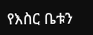የእስር ቤቱን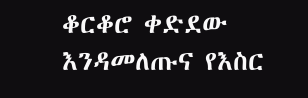ቆርቆሮ ቀድደው እንዳመለጡና የእስር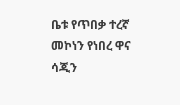ቤቱ የጥበቃ ተረኛ መኮነን የነበረ ዋና ሳጂን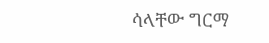ሳላቸው ግርማ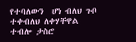የተባለውን  ሆነ ብለህ ጉቦ ተቀብለህ ለቀሃቸዋል ተብሎ ታስሮ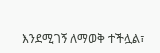እንደሚገኝ ለማወቅ ተችሏል፣